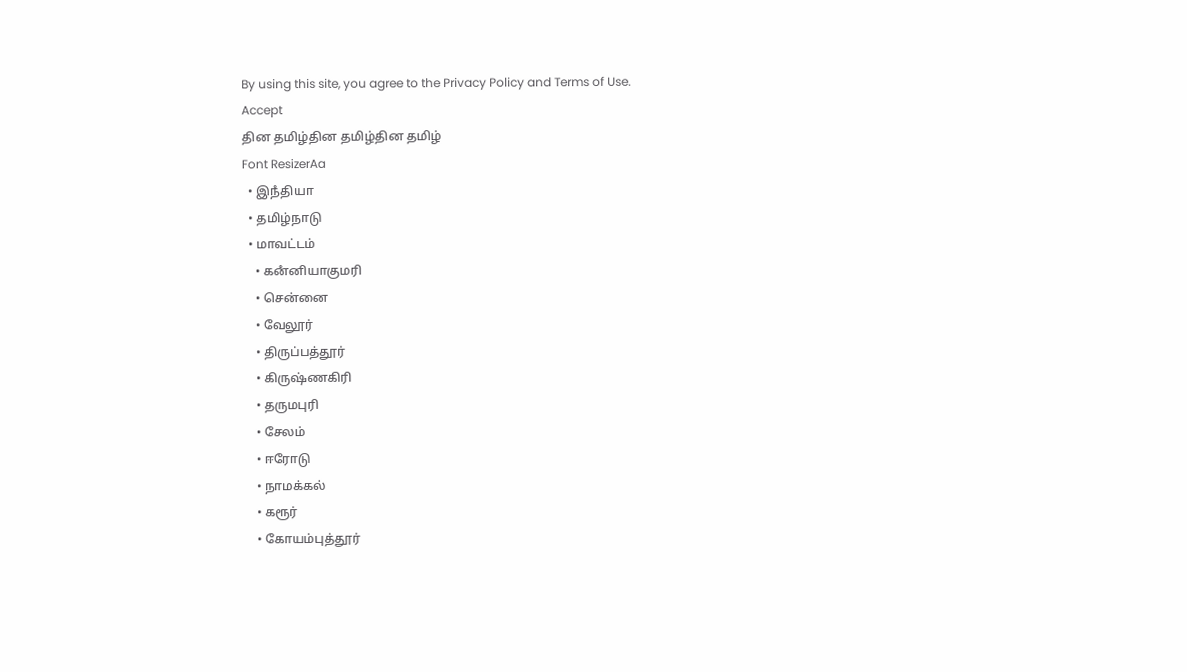By using this site, you agree to the Privacy Policy and Terms of Use.
Accept
தின தமிழ்தின தமிழ்தின தமிழ்
Font ResizerAa
  • இநஂதியா
  • தமிழ்நாடு
  • மாவட்டம்
    • கனஂனியாகுமரி
    • சென்னை
    • வேலூர்
    • திருப்பத்தூர்
    • கிருஷ்ணகிரி
    • தருமபுரி
    • சேலம்
    • ஈரோடு
    • நாமக்கல்
    • கரூர்
    • கோயம்புத்தூர்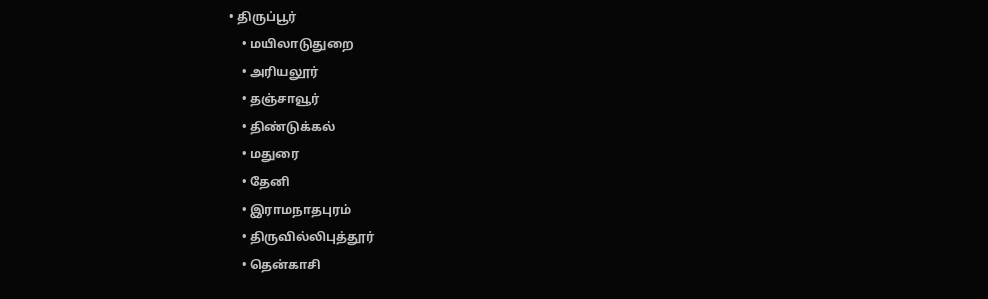• திருப்பூர்
    • மயிலாடுதுறை
    • அரியலூர்
    • தஞ்சாவூர்
    • திண்டுக்கல்
    • மதுரை
    • தேனி
    • இராமநாதபுரம்
    • திருவில்லிபுத்தூர்
    • தென்காசி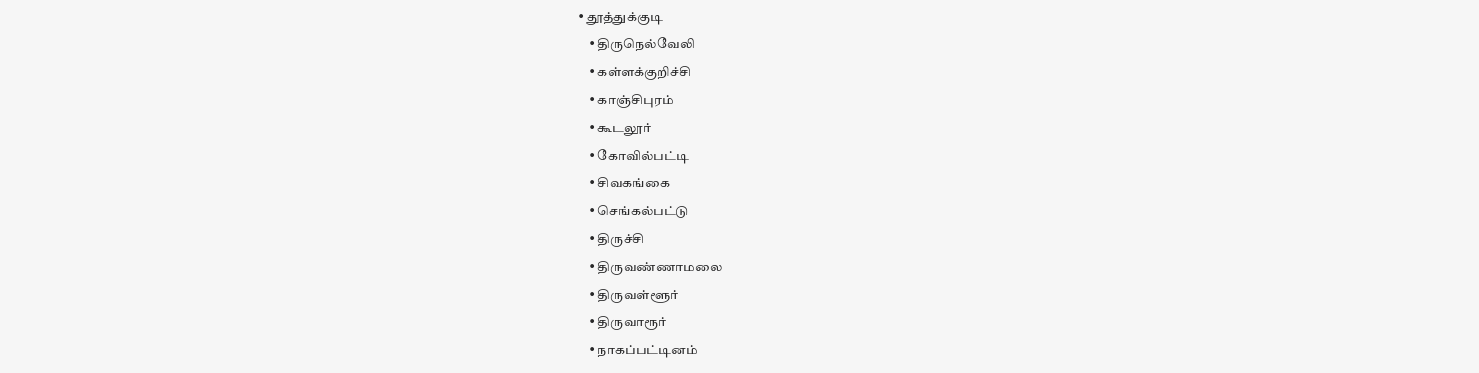• தூத்துக்குடி
    • திருநெல்வேலி
    • கள்ளக்குறிச்சி
    • காஞ்சிபுரம்
    • கூடலூர்
    • கோவில்பட்டி
    • சிவகங்கை
    • செங்கல்பட்டு
    • திருச்சி
    • திருவண்ணாமலை
    • திருவள்ளூர்
    • திருவாரூர்
    • நாகப்பட்டினம்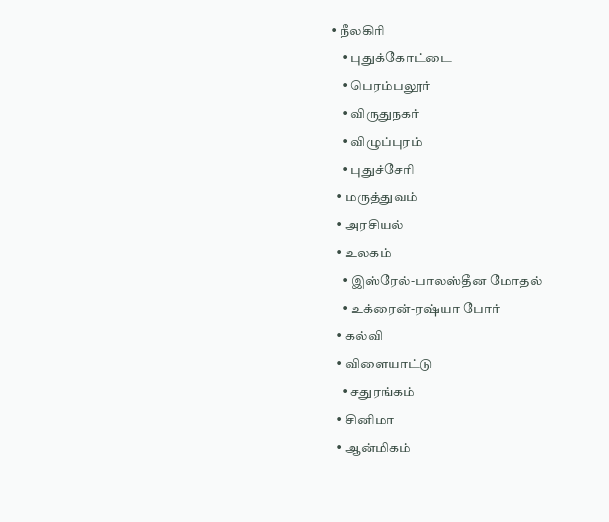• நீலகிரி
    • புதுக்கோட்டை
    • பெரம்பலூர்
    • விருதுநகர்
    • விழுப்புரம்
    • புதுச்சேரி
  • மருத்துவம்
  • அரசியல்
  • உலகம்
    • இஸ்ரேல்-பாலஸ்தீன மோதல்
    • உக்ரைன்-ரஷ்யா போர்
  • கல்வி
  • விளையாட்டு
    • சதுரங்கம்
  • சினிமா
  • ஆன்மிகம்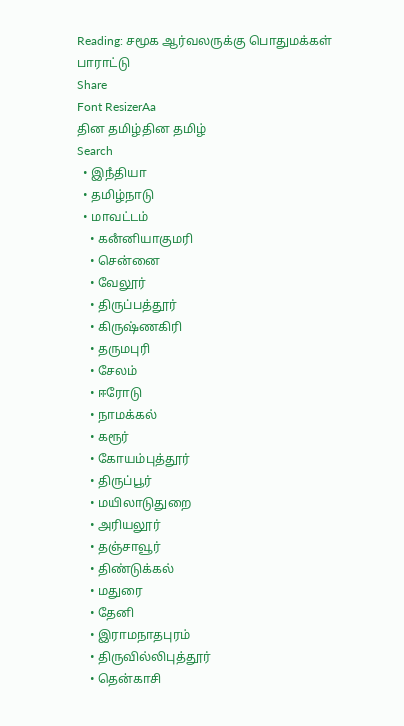Reading: சமூக ஆர்வலருக்கு பொதுமக்கள் பாராட்டு
Share
Font ResizerAa
தின தமிழ்தின தமிழ்
Search
  • இநஂதியா
  • தமிழ்நாடு
  • மாவட்டம்
    • கனஂனியாகுமரி
    • சென்னை
    • வேலூர்
    • திருப்பத்தூர்
    • கிருஷ்ணகிரி
    • தருமபுரி
    • சேலம்
    • ஈரோடு
    • நாமக்கல்
    • கரூர்
    • கோயம்புத்தூர்
    • திருப்பூர்
    • மயிலாடுதுறை
    • அரியலூர்
    • தஞ்சாவூர்
    • திண்டுக்கல்
    • மதுரை
    • தேனி
    • இராமநாதபுரம்
    • திருவில்லிபுத்தூர்
    • தென்காசி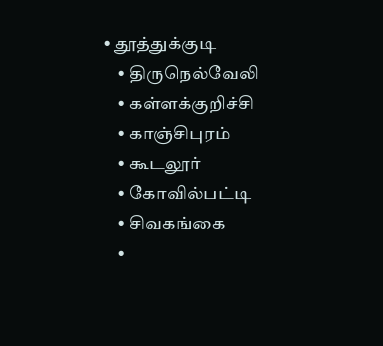• தூத்துக்குடி
    • திருநெல்வேலி
    • கள்ளக்குறிச்சி
    • காஞ்சிபுரம்
    • கூடலூர்
    • கோவில்பட்டி
    • சிவகங்கை
    •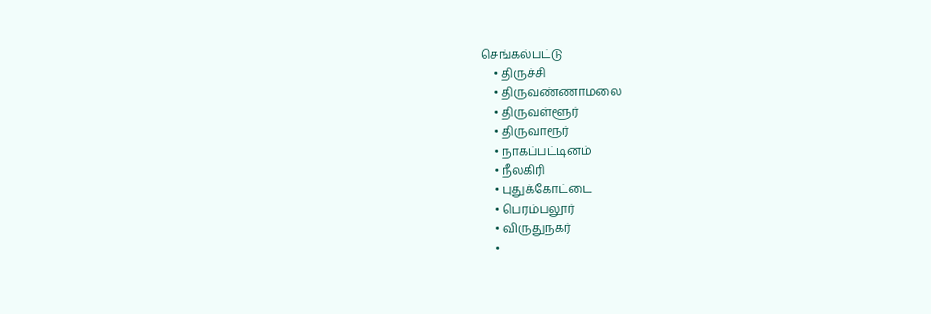செங்கல்பட்டு
    • திருச்சி
    • திருவண்ணாமலை
    • திருவள்ளூர்
    • திருவாரூர்
    • நாகப்பட்டினம்
    • நீலகிரி
    • புதுக்கோட்டை
    • பெரம்பலூர்
    • விருதுநகர்
    •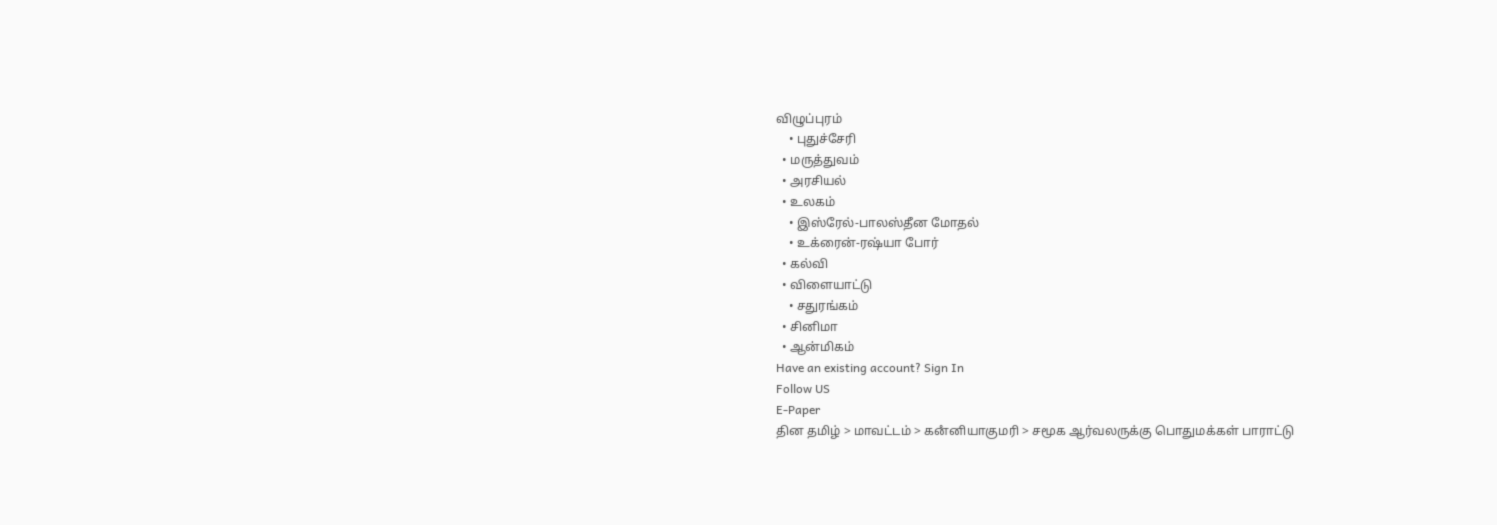விழுப்புரம்
    • புதுச்சேரி
  • மருத்துவம்
  • அரசியல்
  • உலகம்
    • இஸ்ரேல்-பாலஸ்தீன மோதல்
    • உக்ரைன்-ரஷ்யா போர்
  • கல்வி
  • விளையாட்டு
    • சதுரங்கம்
  • சினிமா
  • ஆன்மிகம்
Have an existing account? Sign In
Follow US
E-Paper
தின தமிழ் > மாவட்டம் > கனஂனியாகுமரி > சமூக ஆர்வலருக்கு பொதுமக்கள் பாராட்டு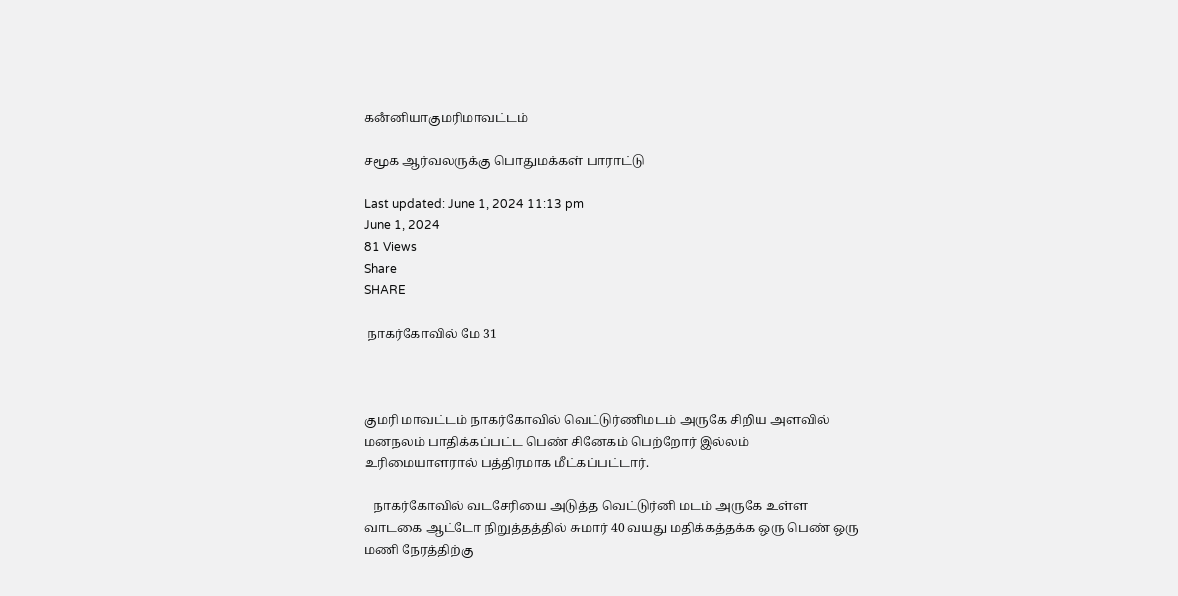கனஂனியாகுமரிமாவட்டம்

சமூக ஆர்வலருக்கு பொதுமக்கள் பாராட்டு

Last updated: June 1, 2024 11:13 pm
June 1, 2024
81 Views
Share
SHARE

 நாகர்கோவில் மே 31



குமரி மாவட்டம் நாகர்கோவில் வெட்டுர்ணிமடம் அருகே சிறிய அளவில் மனநலம் பாதிக்கப்பட்ட பெண் சினேகம் பெற்றோர் இல்லம் உரிமையாளரால் பத்திரமாக மீட்கப்பட்டார்.

   நாகர்கோவில் வடசேரியை அடுத்த வெட்டுர்னி மடம் அருகே உள்ள வாடகை ஆட்டோ நிறுத்தத்தில் சுமார் 40 வயது மதிக்கத்தக்க ஒரு பெண் ஒரு மணி நேரத்திற்கு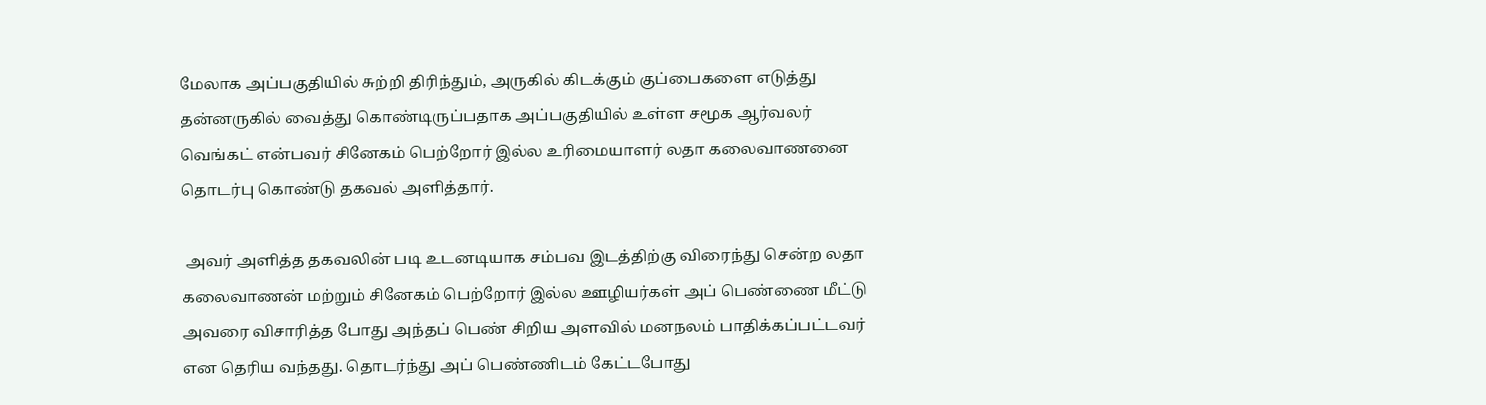மேலாக அப்பகுதியில் சுற்றி திரிந்தும், அருகில் கிடக்கும் குப்பைகளை எடுத்து தன்னருகில் வைத்து கொண்டிருப்பதாக அப்பகுதியில் உள்ள சமூக ஆர்வலர் வெங்கட் என்பவர் சினேகம் பெற்றோர் இல்ல உரிமையாளர் லதா கலைவாணனை தொடர்பு கொண்டு தகவல் அளித்தார்.

 அவர் அளித்த தகவலின் படி உடனடியாக சம்பவ இடத்திற்கு விரைந்து சென்ற லதா கலைவாணன் மற்றும் சினேகம் பெற்றோர் இல்ல ஊழியர்கள் அப் பெண்ணை மீட்டு அவரை விசாரித்த போது அந்தப் பெண் சிறிய அளவில் மனநலம் பாதிக்கப்பட்டவர் என தெரிய வந்தது. தொடர்ந்து அப் பெண்ணிடம் கேட்டபோது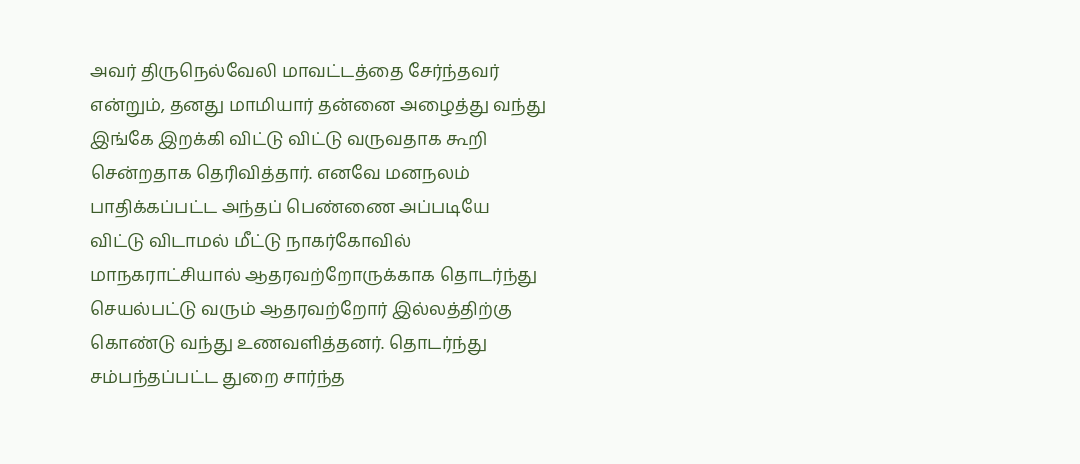அவர் திருநெல்வேலி மாவட்டத்தை சேர்ந்தவர் என்றும், தனது மாமியார் தன்னை அழைத்து வந்து இங்கே இறக்கி விட்டு விட்டு வருவதாக கூறி சென்றதாக தெரிவித்தார். எனவே மனநலம் பாதிக்கப்பட்ட அந்தப் பெண்ணை அப்படியே விட்டு விடாமல் மீட்டு நாகர்கோவில் மாநகராட்சியால் ஆதரவற்றோருக்காக தொடர்ந்து செயல்பட்டு வரும் ஆதரவற்றோர் இல்லத்திற்கு கொண்டு வந்து உணவளித்தனர். தொடர்ந்து சம்பந்தப்பட்ட துறை சார்ந்த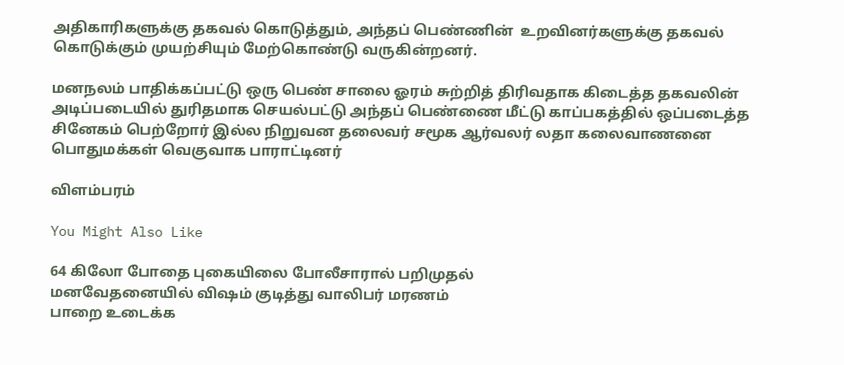அதிகாரிகளுக்கு தகவல் கொடுத்தும், அந்தப் பெண்ணின்  உறவினர்களுக்கு தகவல் கொடுக்கும் முயற்சியும் மேற்கொண்டு வருகின்றனர்.

மனநலம் பாதிக்கப்பட்டு ஒரு பெண் சாலை ஓரம் சுற்றித் திரிவதாக கிடைத்த தகவலின் அடிப்படையில் துரிதமாக செயல்பட்டு அந்தப் பெண்ணை மீட்டு காப்பகத்தில் ஒப்படைத்த சினேகம் பெற்றோர் இல்ல நிறுவன தலைவர் சமூக ஆர்வலர் லதா கலைவாணனை பொதுமக்கள் வெகுவாக பாராட்டினர்

விளம்பரம்

You Might Also Like

64 கிலோ போதை புகையிலை போலீசாரால் பறிமுதல்
மனவேதனையில் விஷம் குடித்து வாலிபர் மரணம்
பாறை உடைக்க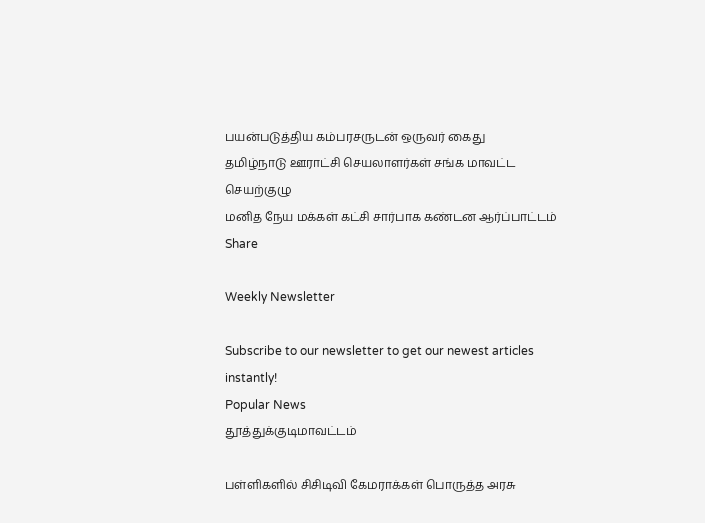பயன்படுத்திய கம்பரசருடன் ஒருவர் கைது
தமிழ்நாடு ஊராட்சி செயலாளர்கள் சங்க மாவட்ட செயற்குழு
மனித நேய மக்கள் கட்சி சார்பாக கண்டன ஆர்ப்பாட்டம்
Share

Weekly Newsletter

Subscribe to our newsletter to get our newest articles instantly!
Popular News
தூத்துக்குடிமாவட்டம்

பள்ளிகளில் சிசிடிவி கேமராக்கள் பொருத்த அரசு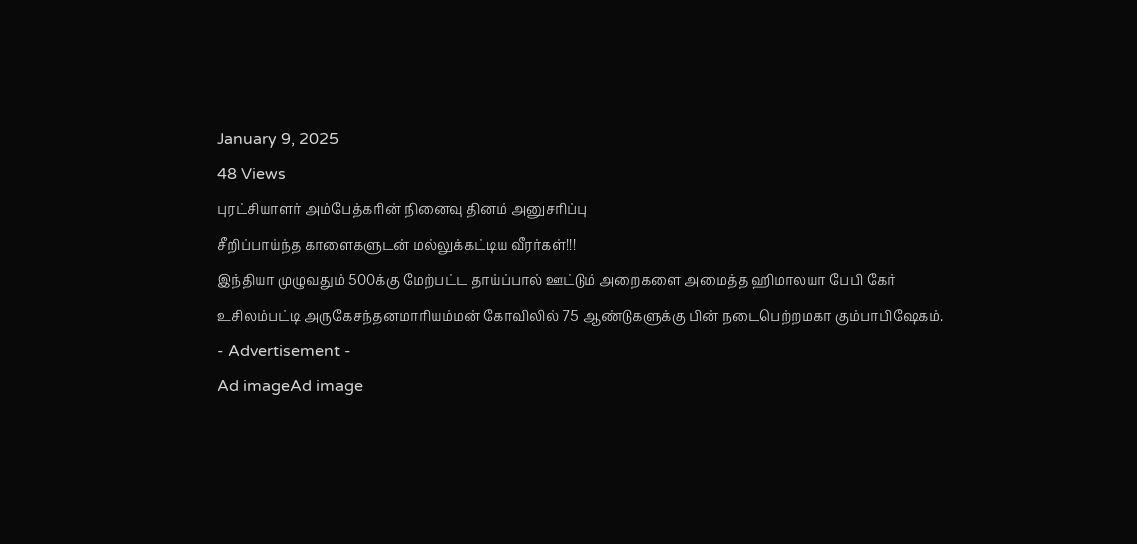January 9, 2025
48 Views
புரட்சியாளர் அம்பேத்கரின் நினைவு தினம் அனுசரிப்பு
சீறிப்பாய்ந்த காளைகளுடன் மல்லுக்கட்டிய வீரர்கள்!!!
இந்தியா முழுவதும் 500க்கு மேற்பட்ட தாய்ப்பால் ஊட்டும் அறைகளை அமைத்த ஹிமாலயா பேபி கேர்
உசிலம்பட்டி அருகேசந்தனமாரியம்மன் கோவிலில் 75 ஆண்டுகளுக்கு பின் நடைபெற்றமகா கும்பாபிஷேகம்.
- Advertisement -
Ad imageAd image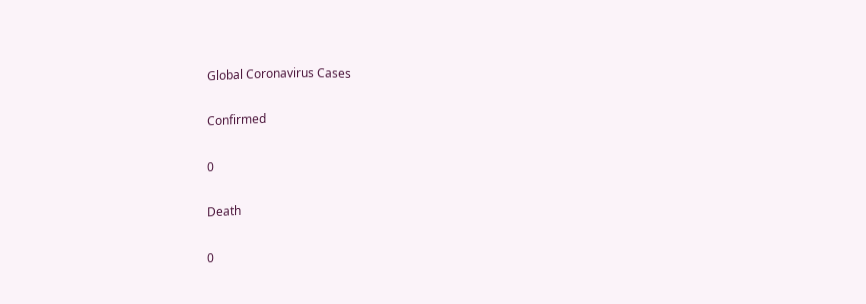Global Coronavirus Cases

Confirmed

0

Death

0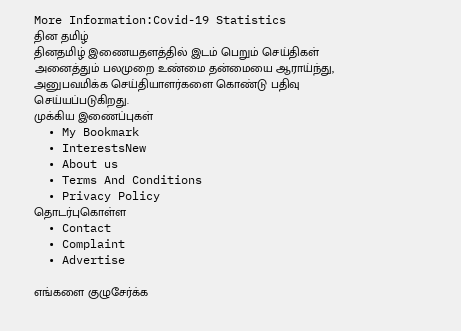More Information:Covid-19 Statistics
தின தமிழ்
தினதமிழ் இணையதளத்தில் இடம் பெறும் செய்திகள் அனைத்தும் பலமுறை உண்மை தன்மையை ஆராய்ந்து, அனுபவமிக்க செய்தியாளர்களை கொண்டு பதிவு செய்யப்படுகிறது.
முக்கிய இணைப்புகள்
  • My Bookmark
  • InterestsNew
  • About us
  • Terms And Conditions
  • Privacy Policy
தொடர்புகொள்ள
  • Contact
  • Complaint
  • Advertise

எங்களை குழுசேர்க்க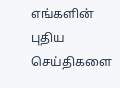எங்களின் புதிய செய்திகளை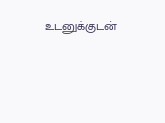உடனுக்குடன்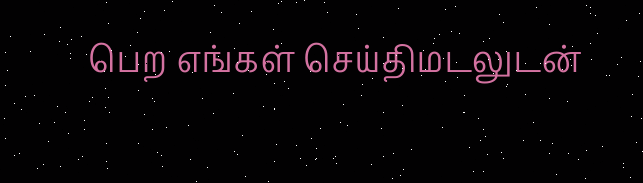பெற எங்கள் செய்திமடலுடன்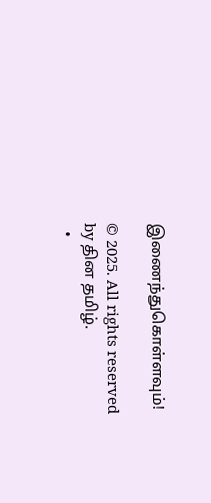இணைந்துகொள்ளவும்!

© 2025. All rights reserved by தின தமிழ்.
  •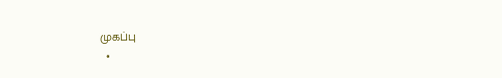முகப்பு
  •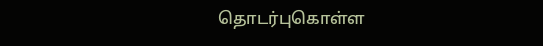தொடர்புகொள்ள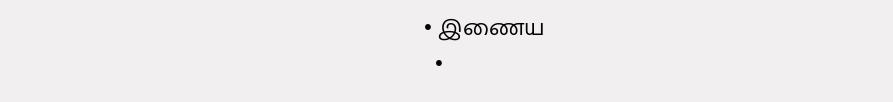• இணைய
  •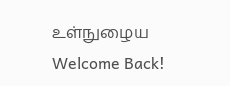உள்நுழைய
Welcome Back!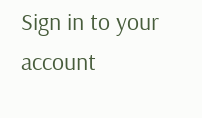Sign in to your account